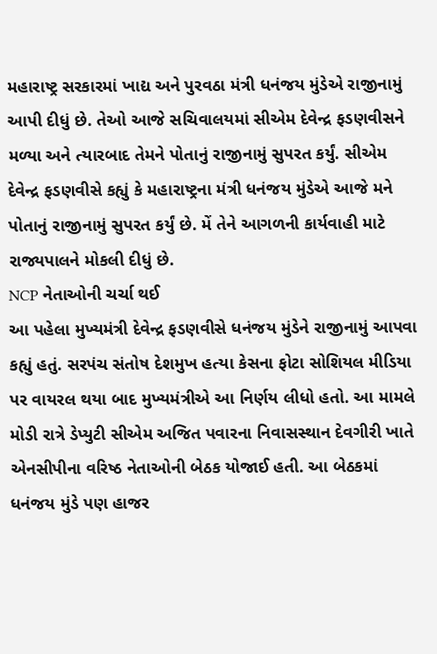મહારાષ્ટ્ર સરકારમાં ખાદ્ય અને પુરવઠા મંત્રી ધનંજય મુંડેએ રાજીનામું આપી દીધું છે. તેઓ આજે સચિવાલયમાં સીએમ દેવેન્દ્ર ફડણવીસને મળ્યા અને ત્યારબાદ તેમને પોતાનું રાજીનામું સુપરત કર્યું. સીએમ દેવેન્દ્ર ફડણવીસે કહ્યું કે મહારાષ્ટ્રના મંત્રી ધનંજય મુંડેએ આજે મને પોતાનું રાજીનામું સુપરત કર્યું છે. મેં તેને આગળની કાર્યવાહી માટે રાજ્યપાલને મોકલી દીધું છે.
NCP નેતાઓની ચર્ચા થઈ
આ પહેલા મુખ્યમંત્રી દેવેન્દ્ર ફડણવીસે ધનંજય મુંડેને રાજીનામું આપવા કહ્યું હતું. સરપંચ સંતોષ દેશમુખ હત્યા કેસના ફોટા સોશિયલ મીડિયા પર વાયરલ થયા બાદ મુખ્યમંત્રીએ આ નિર્ણય લીધો હતો. આ મામલે મોડી રાત્રે ડેપ્યુટી સીએમ અજિત પવારના નિવાસસ્થાન દેવગીરી ખાતે એનસીપીના વરિષ્ઠ નેતાઓની બેઠક યોજાઈ હતી. આ બેઠકમાં ધનંજય મુંડે પણ હાજર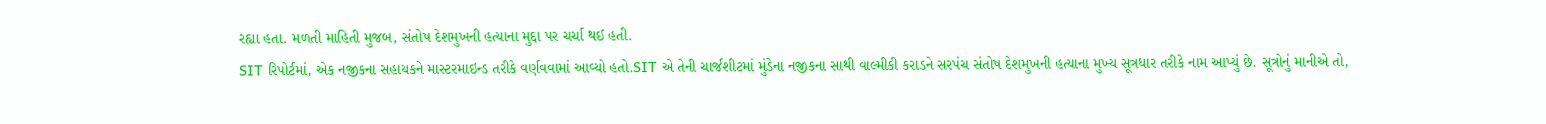રહ્યા હતા. મળતી માહિતી મુજબ, સંતોષ દેશમુખની હત્યાના મુદ્દા પર ચર્ચા થઈ હતી.
SIT રિપોર્ટમાં, એક નજીકના સહાયકને માસ્ટરમાઇન્ડ તરીકે વર્ણવવામાં આવ્યો હતો.SIT એ તેની ચાર્જશીટમાં મુંડેના નજીકના સાથી વાલ્મીકી કરાડને સરપંચ સંતોષ દેશમુખની હત્યાના મુખ્ય સૂત્રધાર તરીકે નામ આપ્યું છે. સૂત્રોનું માનીએ તો,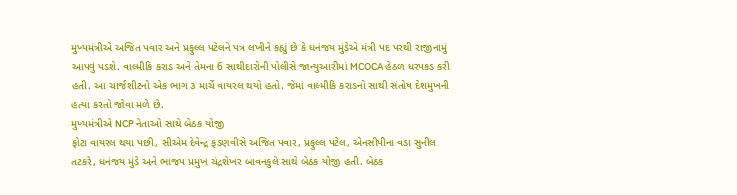મુખ્યમંત્રીએ અજિત પવાર અને પ્રફુલ્લ પટેલને પત્ર લખીને કહ્યું છે કે ધનંજય મુંડેએ મંત્રી પદ પરથી રાજીનામું આપવું પડશે. વાલ્મીકિ કરાડ અને તેમના 6 સાથીદારોની પોલીસે જાન્યુઆરીમાં MCOCA હેઠળ ધરપકડ કરી હતી. આ ચાર્જશીટનો એક ભાગ ૩ માર્ચે વાયરલ થયો હતો. જેમાં વાલ્મીકિ કરાડનો સાથી સંતોષ દેશમુખની હત્યા કરતો જોવા મળે છે.
મુખ્યમંત્રીએ NCP નેતાઓ સાથે બેઠક યોજી
ફોટા વાયરલ થયા પછી, સીએમ દેવેન્દ્ર ફડણવીસે અજિત પવાર, પ્રફુલ્લ પટેલ, એનસીપીના વડા સુનીલ તટકરે, ધનંજય મુંડે અને ભાજપ પ્રમુખ ચંદ્રશેખર બાવનકુલે સાથે બેઠક યોજી હતી. બેઠક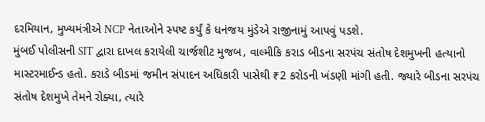દરમિયાન, મુખ્યમંત્રીએ NCP નેતાઓને સ્પષ્ટ કર્યું કે ધનંજય મુંડેએ રાજીનામું આપવું પડશે.
મુંબઈ પોલીસની SIT દ્વારા દાખલ કરાયેલી ચાર્જશીટ મુજબ, વાલ્મીકિ કરાડ બીડના સરપંચ સંતોષ દેશમુખની હત્યાનો માસ્ટરમાઈન્ડ હતો. કરાડે બીડમાં જમીન સંપાદન અધિકારી પાસેથી ₹2 કરોડની ખંડણી માંગી હતી. જ્યારે બીડના સરપંચ સંતોષ દેશમુખે તેમને રોક્યા, ત્યારે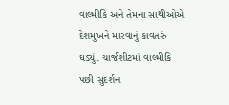વાલ્મીકિ અને તેમના સાથીઓએ દેશમુખને મારવાનું કાવતરું ઘડ્યું. ચાર્જશીટમાં વાલ્મીકિ પછી સુદર્શન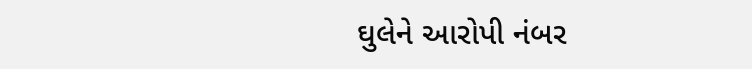ઘુલેને આરોપી નંબર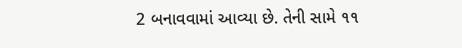2 બનાવવામાં આવ્યા છે. તેની સામે ૧૧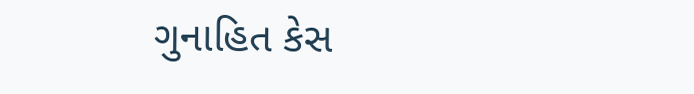ગુનાહિત કેસ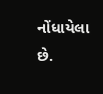નોંધાયેલા છે.